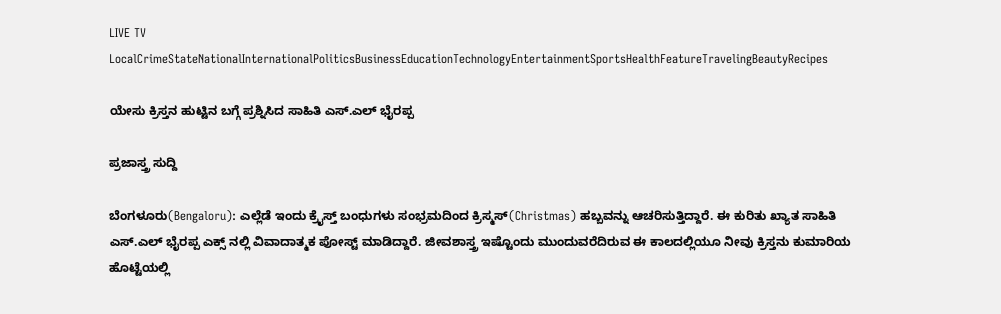LIVE TV LocalCrimeStateNationalInternationalPoliticsBusinessEducationTechnologyEntertainmentSportsHealthFeatureTravelingBeautyRecipes

ಯೇಸು ಕ್ರಿಸ್ತನ ಹುಟ್ಟಿನ ಬಗ್ಗೆ ಪ್ರಶ್ನಿಸಿದ ಸಾಹಿತಿ ಎಸ್.ಎಲ್ ಭೈರಪ್ಪ

ಪ್ರಜಾಸ್ತ್ರ ಸುದ್ದಿ

ಬೆಂಗಳೂರು(Bengaloru): ಎಲ್ಲೆಡೆ ಇಂದು ಕ್ರೈಸ್ತ್ ಬಂಧುಗಳು ಸಂಭ್ರಮದಿಂದ ಕ್ರಿಸ್ಮಸ್(Christmas) ಹಬ್ಬವನ್ನು ಆಚರಿಸುತ್ತಿದ್ದಾರೆ. ಈ ಕುರಿತು ಖ್ಯಾತ ಸಾಹಿತಿ ಎಸ್.ಎಲ್ ಭೈರಪ್ಪ ಎಕ್ಸ್ ನಲ್ಲಿ ವಿವಾದಾತ್ಮಕ ಪೋಸ್ಟ್ ಮಾಡಿದ್ದಾರೆ. ಜೀವಶಾಸ್ತ್ರ ಇಷ್ಟೊಂದು ಮುಂದುವರೆದಿರುವ ಈ ಕಾಲದಲ್ಲಿಯೂ ನೀವು ಕ್ರಿಸ್ತನು ಕುಮಾರಿಯ ಹೊಟ್ಟೆಯಲ್ಲಿ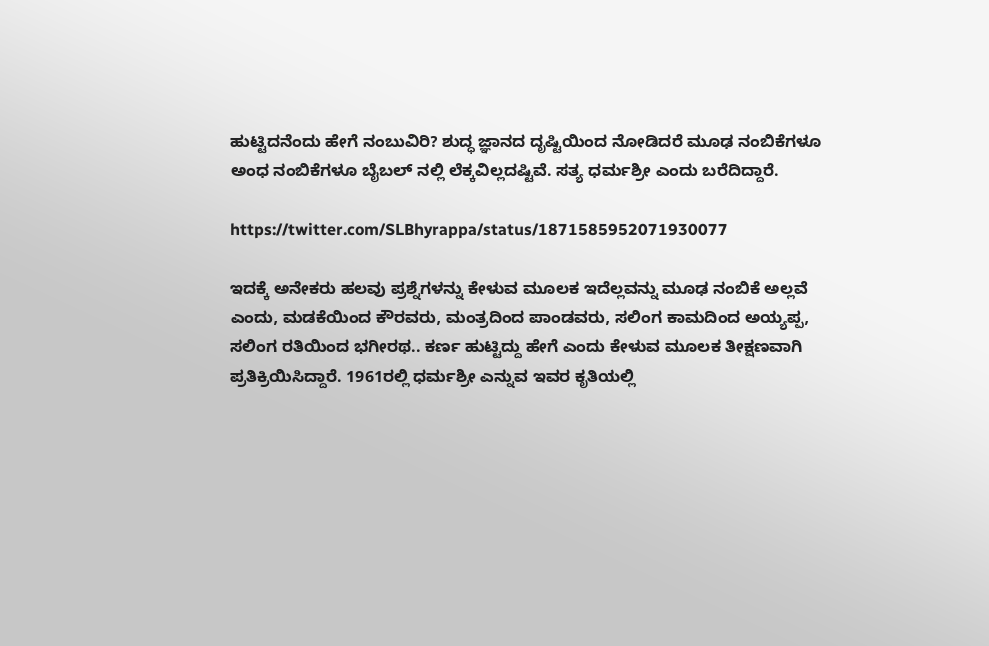ಹುಟ್ಟಿದನೆಂದು ಹೇಗೆ ನಂಬುವಿರಿ? ಶುದ್ಧ ಜ್ಞಾನದ ದೃಷ್ಟಿಯಿಂದ ನೋಡಿದರೆ ಮೂಢ ನಂಬಿಕೆಗಳೂ ಅಂಧ ನಂಬಿಕೆಗಳೂ ಬೈಬಲ್ ನಲ್ಲಿ ಲೆಕ್ಕವಿಲ್ಲದಷ್ಟಿವೆ. ಸತ್ಯ ಧರ್ಮಶ್ರೀ ಎಂದು ಬರೆದಿದ್ದಾರೆ.

https://twitter.com/SLBhyrappa/status/1871585952071930077

ಇದಕ್ಕೆ ಅನೇಕರು ಹಲವು ಪ್ರಶ್ನೆಗಳನ್ನು ಕೇಳುವ ಮೂಲಕ ಇದೆಲ್ಲವನ್ನು ಮೂಢ ನಂಬಿಕೆ ಅಲ್ಲವೆ ಎಂದು, ಮಡಕೆಯಿಂದ ಕೌರವರು, ಮಂತ್ರದಿಂದ ಪಾಂಡವರು, ಸಲಿಂಗ ಕಾಮದಿಂದ ಅಯ್ಯಪ್ಪ, ಸಲಿಂಗ ರತಿಯಿಂದ ಭಗೀರಥ.. ಕರ್ಣ ಹುಟ್ಟಿದ್ದು ಹೇಗೆ ಎಂದು ಕೇಳುವ ಮೂಲಕ ತೀಕ್ಷಣವಾಗಿ ಪ್ರತಿಕ್ರಿಯಿಸಿದ್ದಾರೆ. 1961ರಲ್ಲಿ ಧರ್ಮಶ್ರೀ ಎನ್ನುವ ಇವರ ಕೃತಿಯಲ್ಲಿ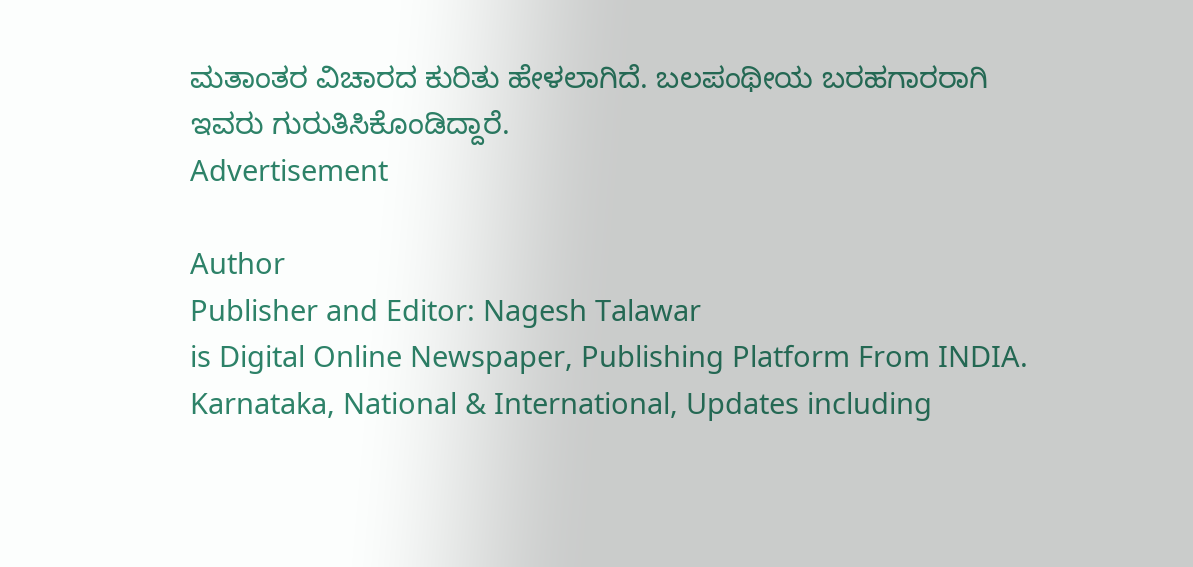ಮತಾಂತರ ವಿಚಾರದ ಕುರಿತು ಹೇಳಲಾಗಿದೆ. ಬಲಪಂಥೀಯ ಬರಹಗಾರರಾಗಿ ಇವರು ಗುರುತಿಸಿಕೊಂಡಿದ್ದಾರೆ.
Advertisement

Author
Publisher and Editor: Nagesh Talawar
is Digital Online Newspaper, Publishing Platform From INDIA. Karnataka, National & International, Updates including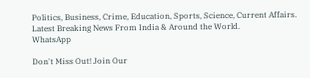Politics, Business, Crime, Education, Sports, Science, Current Affairs. Latest Breaking News From India & Around the World.
WhatsApp

Don't Miss Out! Join Our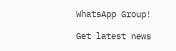WhatsApp Group!

Get latest news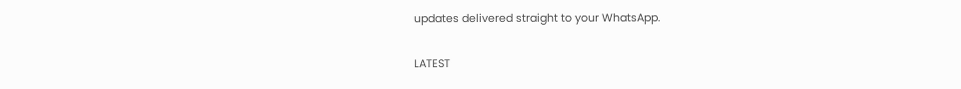updates delivered straight to your WhatsApp.

LATEST